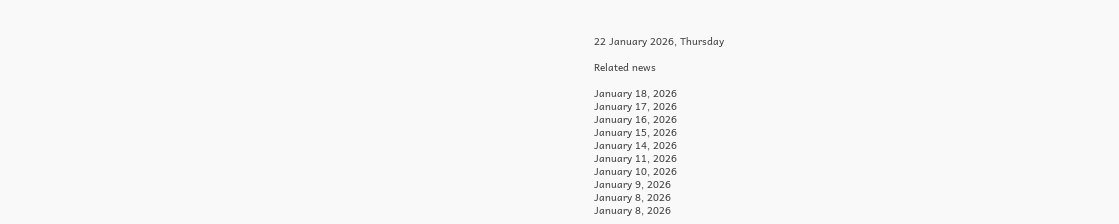22 January 2026, Thursday

Related news

January 18, 2026
January 17, 2026
January 16, 2026
January 15, 2026
January 14, 2026
January 11, 2026
January 10, 2026
January 9, 2026
January 8, 2026
January 8, 2026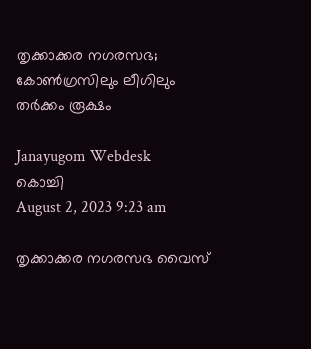തൃക്കാക്കര നഗരസഭ; കോൺഗ്രസിലും ലീഗിലും തർക്കം രൂക്ഷം

Janayugom Webdesk
കൊച്ചി
August 2, 2023 9:23 am

തൃക്കാക്കര നഗരസഭ വൈസ്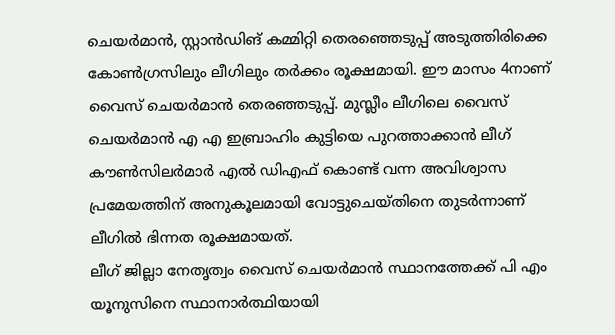ചെയർമാൻ, സ്റ്റാൻഡിങ് കമ്മിറ്റി തെരഞ്ഞെടുപ്പ് അടുത്തിരിക്കെ കോൺഗ്രസിലും ലീഗിലും തർക്കം രൂക്ഷമായി. ഈ മാസം 4നാണ് വൈസ് ചെയർമാൻ തെരഞ്ഞടുപ്പ്. മുസ്ലീം ലീഗിലെ വൈസ് ചെയർമാൻ എ എ ഇബ്രാഹിം കുട്ടിയെ പുറത്താക്കാൻ ലീഗ് കൗൺസിലർമാർ എൽ ഡിഎഫ് കൊണ്ട് വന്ന അവിശ്വാസ പ്രമേയത്തിന് അനുകൂലമായി വോട്ടുചെയ്തിനെ തുടർന്നാണ് ലീഗിൽ ഭിന്നത രൂക്ഷമായത്.
ലീഗ് ജില്ലാ നേതൃത്വം വൈസ് ചെയർമാൻ സ്ഥാനത്തേക്ക് പി എം യൂനുസിനെ സ്ഥാനാർത്ഥിയായി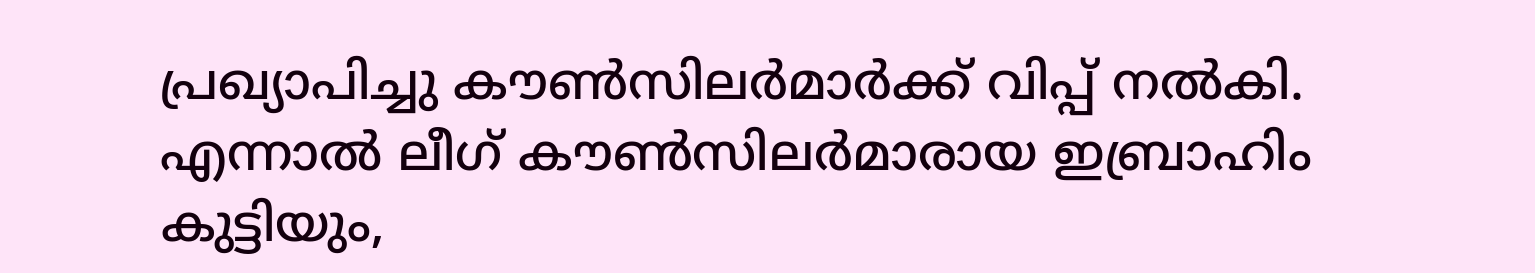പ്രഖ്യാപിച്ചു കൗൺസിലർമാർക്ക് വിപ്പ് നൽകി. എന്നാൽ ലീഗ് കൗൺസിലർമാരായ ഇബ്രാഹിം കുട്ടിയും,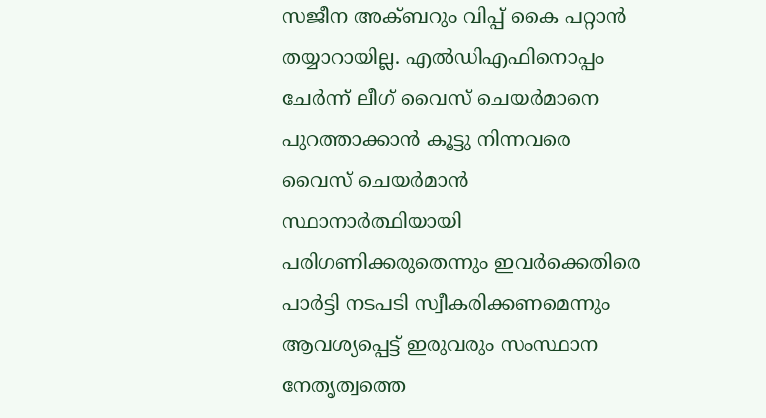സജീന അക്ബറും വിപ്പ് കൈ പറ്റാൻ തയ്യാറായില്ല. എൽഡിഎഫിനൊപ്പം ചേർന്ന് ലീഗ് വൈസ് ചെയർമാനെ പുറത്താക്കാൻ കൂട്ടു നിന്നവരെ വൈസ് ചെയർമാൻ സ്ഥാനാർത്ഥിയായി പരിഗണിക്കരുതെന്നും ഇവർക്കെതിരെ പാർട്ടി നടപടി സ്വീകരിക്കണമെന്നും ആവശ്യപ്പെട്ട് ഇരുവരും സംസ്ഥാന നേതൃത്വത്തെ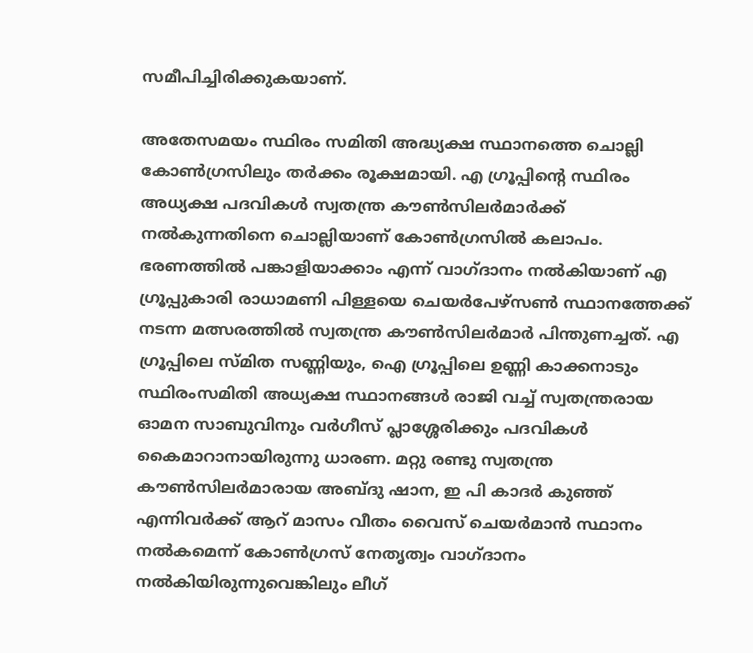സമീപിച്ചിരിക്കുകയാണ്.

അതേസമയം സ്ഥിരം സമിതി അദ്ധ്യക്ഷ സ്ഥാനത്തെ ചൊല്ലി കോൺഗ്രസിലും തർക്കം രൂക്ഷമായി. എ ഗ്രൂപ്പിന്റെ സ്ഥിരം അധ്യക്ഷ പദവികൾ സ്വതന്ത്ര കൗൺസിലർമാർക്ക് നൽകുന്നതിനെ ചൊല്ലിയാണ് കോൺഗ്രസിൽ കലാപം. ഭരണത്തിൽ പങ്കാളിയാക്കാം എന്ന് വാഗ്ദാനം നൽകിയാണ് എ ഗ്രൂപ്പുകാരി രാധാമണി പിള്ളയെ ചെയർപേഴ്സൺ സ്ഥാനത്തേക്ക് നടന്ന മത്സരത്തിൽ സ്വതന്ത്ര കൗൺസിലർമാർ പിന്തുണച്ചത്. എ ഗ്രൂപ്പിലെ സ്മിത സണ്ണിയും, ഐ ഗ്രൂപ്പിലെ ഉണ്ണി കാക്കനാടും സ്ഥിരംസമിതി അധ്യക്ഷ സ്ഥാനങ്ങൾ രാജി വച്ച് സ്വതന്ത്രരായ ഓമന സാബുവിനും വർഗീസ് പ്ലാശ്ശേരിക്കും പദവികൾ കൈമാറാനായിരുന്നു ധാരണ. മറ്റു രണ്ടു സ്വതന്ത്ര കൗൺസിലർമാരായ അബ്ദു ഷാന, ഇ പി കാദർ കുഞ്ഞ് എന്നിവർക്ക് ആറ് മാസം വീതം വൈസ് ചെയർമാൻ സ്ഥാനം നൽകമെന്ന് കോൺഗ്രസ് നേതൃത്വം വാഗ്ദാനം നൽകിയിരുന്നുവെങ്കിലും ലീഗ്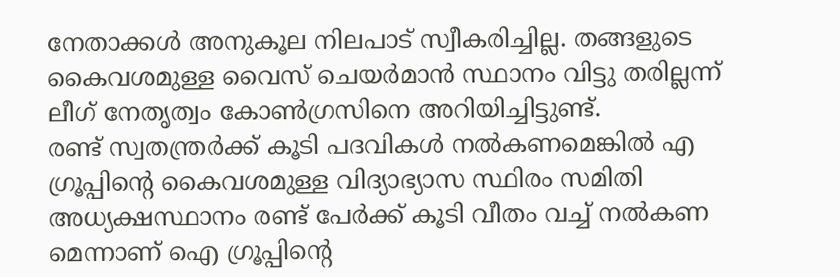നേതാക്കൾ അനുകൂല നിലപാട് സ്വീകരിച്ചില്ല. തങ്ങളുടെ കൈവശമുള്ള വൈസ് ചെയർമാൻ സ്ഥാനം വിട്ടു തരില്ലന്ന് ലീഗ് നേതൃത്വം കോൺഗ്രസിനെ അറിയിച്ചിട്ടുണ്ട്.
രണ്ട് സ്വതന്ത്രർക്ക് കൂടി പദവികൾ നൽകണമെങ്കിൽ എ ഗ്രൂപ്പിന്റെ കൈവശമുള്ള വിദ്യാഭ്യാസ സ്ഥിരം സമിതി അധ്യക്ഷസ്ഥാനം രണ്ട് പേർക്ക് കൂടി വീതം വച്ച് നൽകണ മെന്നാണ് ഐ ഗ്രൂപ്പിന്റെ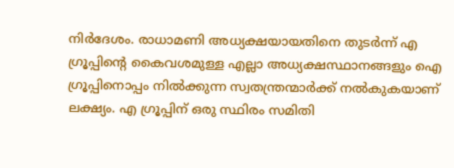നിർദേശം. രാധാമണി അധ്യക്ഷയായതിനെ തുടർന്ന് എ ഗ്രൂപ്പിന്റെ കൈവശമുള്ള എല്ലാ അധ്യക്ഷസ്ഥാനങ്ങളും ഐ ഗ്രൂപ്പിനൊപ്പം നിൽക്കുന്ന സ്വതന്ത്രന്മാർക്ക് നൽകുകയാണ് ലക്ഷ്യം. എ ഗ്രൂപ്പിന് ഒരു സ്ഥിരം സമിതി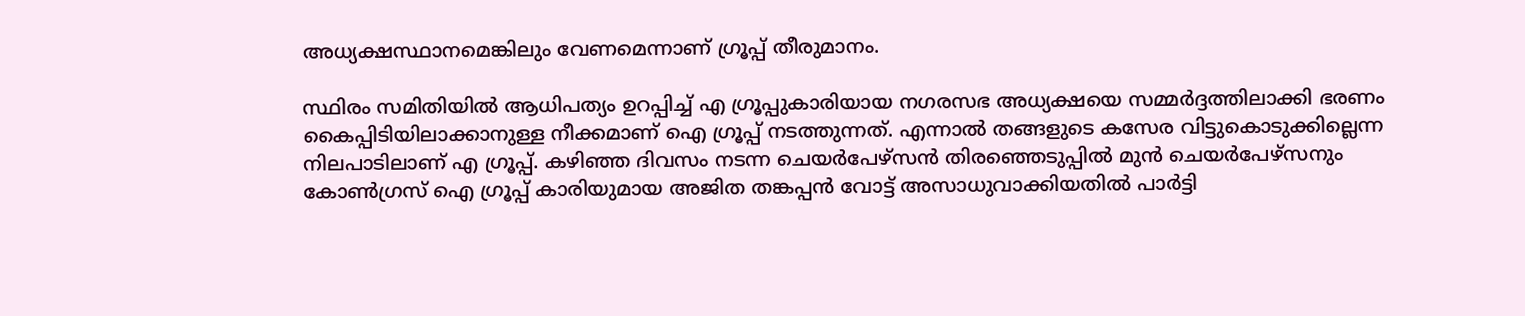അധ്യക്ഷസ്ഥാനമെങ്കിലും വേണമെന്നാണ് ഗ്രൂപ്പ് തീരുമാനം.

സ്ഥിരം സമിതിയിൽ ആധിപത്യം ഉറപ്പിച്ച് എ ഗ്രൂപ്പുകാരിയായ നഗരസഭ അധ്യക്ഷയെ സമ്മർദ്ദത്തിലാക്കി ഭരണം കൈപ്പിടിയിലാക്കാനുള്ള നീക്കമാണ് ഐ ഗ്രൂപ്പ് നടത്തുന്നത്. എന്നാൽ തങ്ങളുടെ കസേര വിട്ടുകൊടുക്കില്ലെന്ന നിലപാടിലാണ് എ ഗ്രൂപ്പ്. കഴിഞ്ഞ ദിവസം നടന്ന ചെയർപേഴ്സൻ തിരഞ്ഞെടുപ്പിൽ മുൻ ചെയർപേഴ്സനും കോൺഗ്രസ് ഐ ഗ്രൂപ്പ് കാരിയുമായ അജിത തങ്കപ്പൻ വോട്ട് അസാധുവാക്കിയതിൽ പാർട്ടി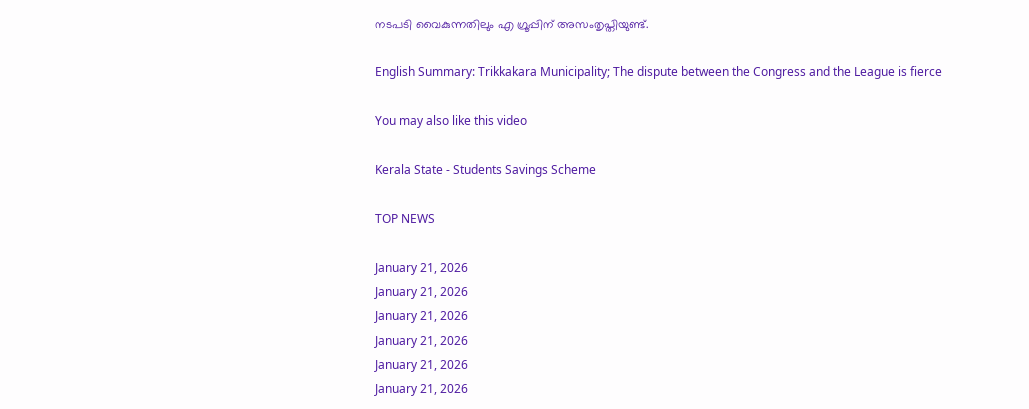നടപടി വൈകുന്നതിലും എ ഗ്രൂപ്പിന് അസംതൃപ്തിയുണ്ട്.

English Summary: Trikkakara Municipality; The dispute between the Congress and the League is fierce

You may also like this video

Kerala State - Students Savings Scheme

TOP NEWS

January 21, 2026
January 21, 2026
January 21, 2026
January 21, 2026
January 21, 2026
January 21, 2026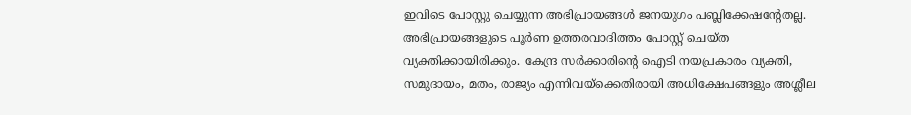ഇവിടെ പോസ്റ്റു ചെയ്യുന്ന അഭിപ്രായങ്ങള്‍ ജനയുഗം പബ്ലിക്കേഷന്റേതല്ല. അഭിപ്രായങ്ങളുടെ പൂര്‍ണ ഉത്തരവാദിത്തം പോസ്റ്റ് ചെയ്ത വ്യക്തിക്കായിരിക്കും. കേന്ദ്ര സര്‍ക്കാരിന്റെ ഐടി നയപ്രകാരം വ്യക്തി, സമുദായം, മതം, രാജ്യം എന്നിവയ്‌ക്കെതിരായി അധിക്ഷേപങ്ങളും അശ്ലീല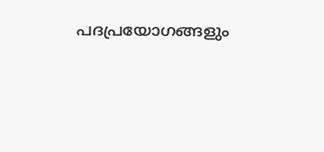പദപ്രയോഗങ്ങളും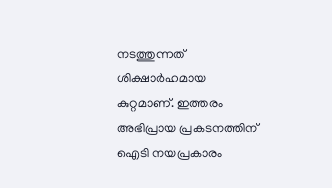നടത്തുന്നത് ശിക്ഷാര്‍ഹമായ കുറ്റമാണ്. ഇത്തരം അഭിപ്രായ പ്രകടനത്തിന് ഐടി നയപ്രകാരം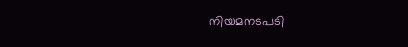നിയമനടപടി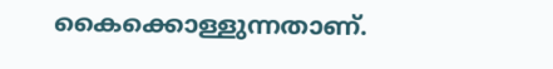കൈക്കൊള്ളുന്നതാണ്.